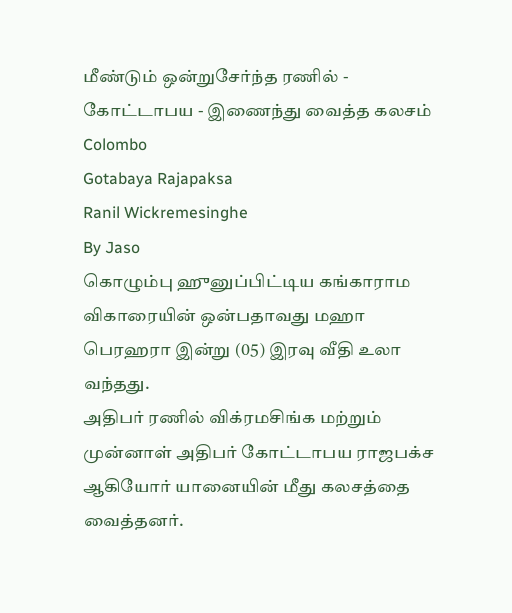மீண்டும் ஒன்றுசேர்ந்த ரணில் - கோட்டாபய - இணைந்து வைத்த கலசம்
Colombo
Gotabaya Rajapaksa
Ranil Wickremesinghe
By Jaso
கொழும்பு ஹுனுப்பிட்டிய கங்காராம விகாரையின் ஒன்பதாவது மஹா பெரஹரா இன்று (05) இரவு வீதி உலா வந்தது.
அதிபர் ரணில் விக்ரமசிங்க மற்றும் முன்னாள் அதிபர் கோட்டாபய ராஜபக்ச ஆகியோர் யானையின் மீது கலசத்தை வைத்தனர்.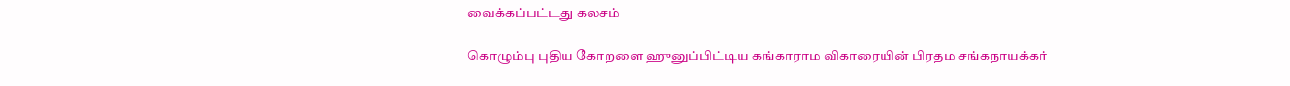வைக்கப்பட்டது கலசம்

கொழும்பு புதிய கோறளை ஹுனுப்பிட்டிய கங்காராம விகாரையின் பிரதம சங்கநாயக்கர்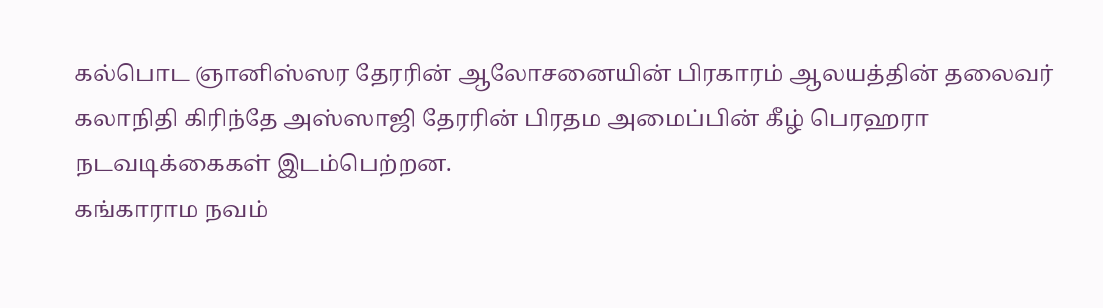கல்பொட ஞானிஸ்ஸர தேரரின் ஆலோசனையின் பிரகாரம் ஆலயத்தின் தலைவர் கலாநிதி கிரிந்தே அஸ்ஸாஜி தேரரின் பிரதம அமைப்பின் கீழ் பெரஹரா நடவடிக்கைகள் இடம்பெற்றன.
கங்காராம நவம்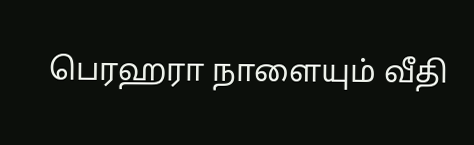பெரஹரா நாளையும் வீதி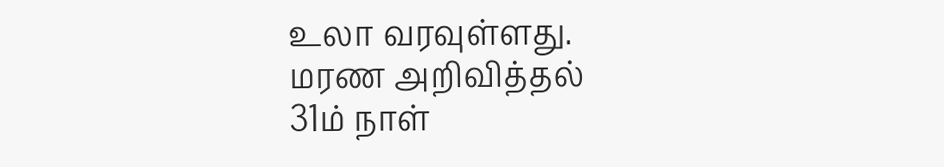உலா வரவுள்ளது.
மரண அறிவித்தல்
31ம் நாள்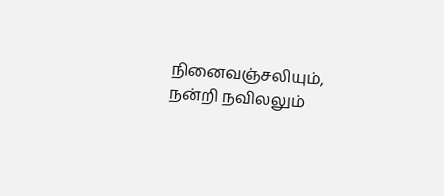நினைவஞ்சலியும், நன்றி நவிலலும்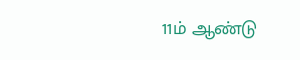11ம் ஆண்டு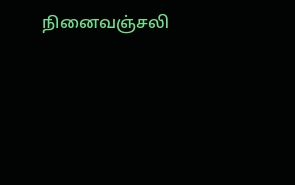நினைவஞ்சலி